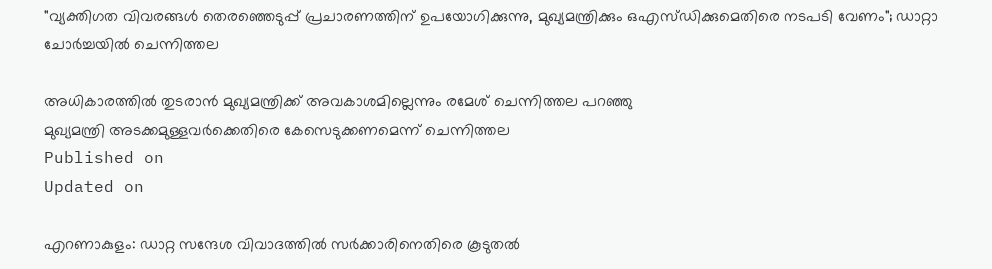"വ്യക്തിഗത വിവരങ്ങൾ തെരഞ്ഞെടുപ്പ് പ്രചാരണത്തിന് ഉപയോഗിക്കുന്നു, മുഖ്യമന്ത്രിക്കും ഒഎസ്‌ഡിക്കുമെതിരെ നടപടി വേണം"; ഡാറ്റാ ചോർച്ചയിൽ ചെന്നിത്തല

അധികാരത്തിൽ തുടരാൻ മുഖ്യമന്ത്രിക്ക് അവകാശമില്ലെന്നും രമേശ് ചെന്നിത്തല പറഞ്ഞു
മുഖ്യമന്ത്രി അടക്കമുള്ളവർക്കെതിരെ കേസെടുക്കണമെന്ന് ചെന്നിത്തല
Published on
Updated on

എറണാകുളം: ഡാറ്റ സന്ദേശ വിവാദത്തില്‍ സർക്കാരിനെതിരെ കൂടുതൽ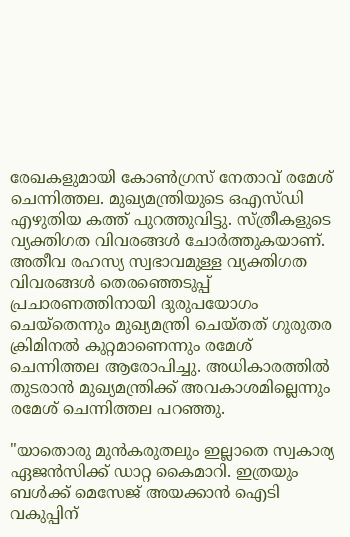രേഖകളുമായി കോൺഗ്രസ് നേതാവ് രമേശ് ചെന്നിത്തല. മുഖ്യമന്ത്രിയുടെ ഒഎസ്‌ഡി എഴുതിയ കത്ത് പുറത്തുവിട്ടു. സ്ത്രീകളുടെ വ്യക്തിഗത വിവരങ്ങൾ ചോർത്തുകയാണ്. അതീവ രഹസ്യ സ്വഭാവമുള്ള വ്യക്തിഗത വിവരങ്ങൾ തെരഞ്ഞെടുപ്പ് പ്രചാരണത്തിനായി ദുരുപയോഗം ചെയ്തെന്നും മുഖ്യമന്ത്രി ചെയ്തത് ഗുരുതര ക്രിമിനൽ കുറ്റമാണെന്നും രമേശ് ചെന്നിത്തല ആരോപിച്ചു. അധികാരത്തിൽ തുടരാൻ മുഖ്യമന്ത്രിക്ക് അവകാശമില്ലെന്നും രമേശ് ചെന്നിത്തല പറഞ്ഞു.

"യാതൊരു മുൻകരുതലും ഇല്ലാതെ സ്വകാര്യ ഏജൻസിക്ക് ഡാറ്റ കൈമാറി. ഇത്രയും ബൾക്ക് മെസേജ് അയക്കാൻ ഐടി വകുപ്പിന്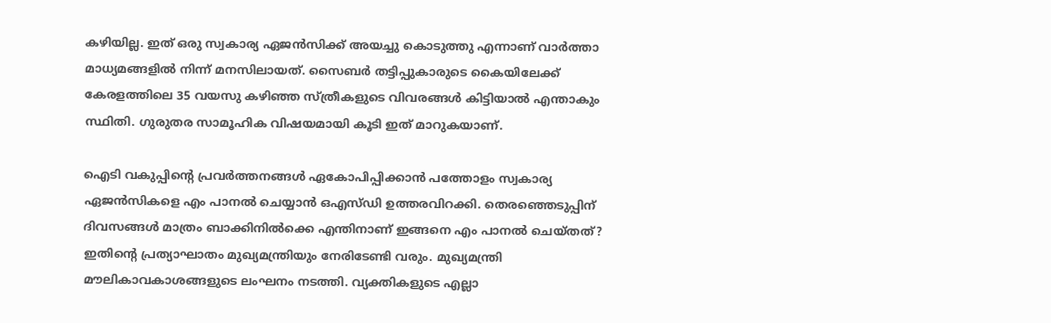കഴിയില്ല. ഇത് ഒരു സ്വകാര്യ ഏജൻസിക്ക് അയച്ചു കൊടുത്തു എന്നാണ് വാർത്താ മാധ്യമങ്ങളിൽ നിന്ന് മനസിലായത്. സൈബർ തട്ടിപ്പുകാരുടെ കൈയിലേക്ക് കേരളത്തിലെ 35 വയസു കഴിഞ്ഞ സ്ത്രീകളുടെ വിവരങ്ങൾ കിട്ടിയാൽ എന്താകും സ്ഥിതി. ഗുരുതര സാമൂഹിക വിഷയമായി കൂടി ഇത് മാറുകയാണ്.

ഐടി വകുപ്പിൻ്റെ പ്രവർത്തനങ്ങൾ ഏകോപിപ്പിക്കാൻ പത്തോളം സ്വകാര്യ ഏജൻസികളെ എം പാനൽ ചെയ്യാൻ ഒഎസ്‌ഡി ഉത്തരവിറക്കി. തെരഞ്ഞെടുപ്പിന് ദിവസങ്ങൾ മാത്രം ബാക്കിനിൽക്കെ എന്തിനാണ് ഇങ്ങനെ എം പാനൽ ചെയ്തത്? ഇതിൻ്റെ പ്രത്യാഘാതം മുഖ്യമന്ത്രിയും നേരിടേണ്ടി വരും. മുഖ്യമന്ത്രി മൗലികാവകാശങ്ങളുടെ ലംഘനം നടത്തി. വ്യക്തികളുടെ എല്ലാ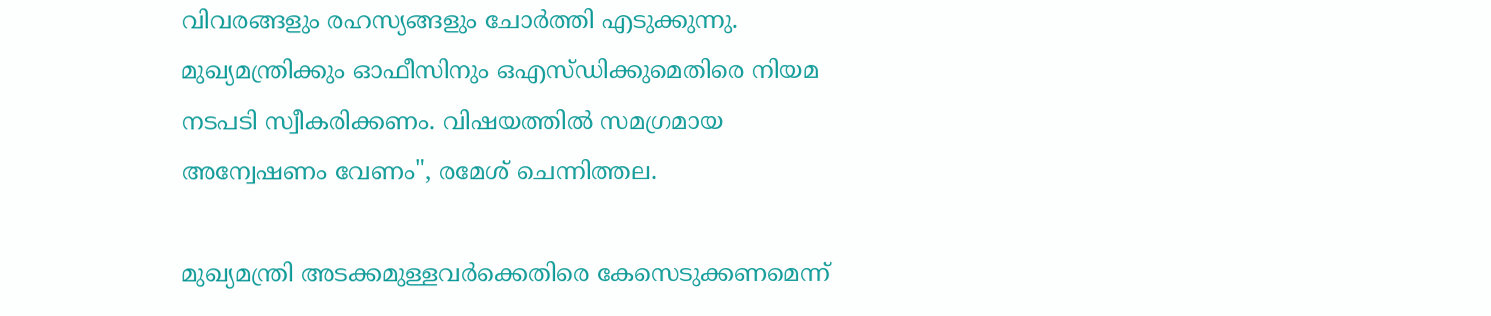വിവരങ്ങളും രഹസ്യങ്ങളും ചോർത്തി എടുക്കുന്നു. മുഖ്യമന്ത്രിക്കും ഓഫീസിനും ഒഎസ്‌ഡിക്കുമെതിരെ നിയമ നടപടി സ്വീകരിക്കണം. വിഷയത്തിൽ സമഗ്രമായ അന്വേഷണം വേണം", രമേശ് ചെന്നിത്തല.

മുഖ്യമന്ത്രി അടക്കമുള്ളവർക്കെതിരെ കേസെടുക്കണമെന്ന്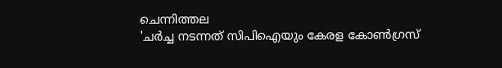ചെന്നിത്തല
'ചർച്ച നടന്നത് സിപിഐയും കേരള കോൺഗ്രസ്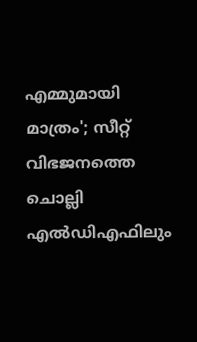എമ്മുമായി മാത്രം'; സീറ്റ് വിഭജനത്തെ ചൊല്ലി എൽഡിഎഫിലും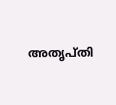അതൃപ്തി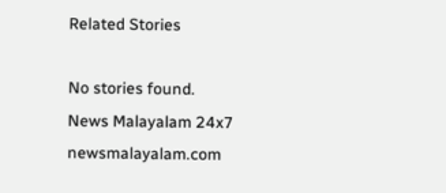Related Stories

No stories found.
News Malayalam 24x7
newsmalayalam.com